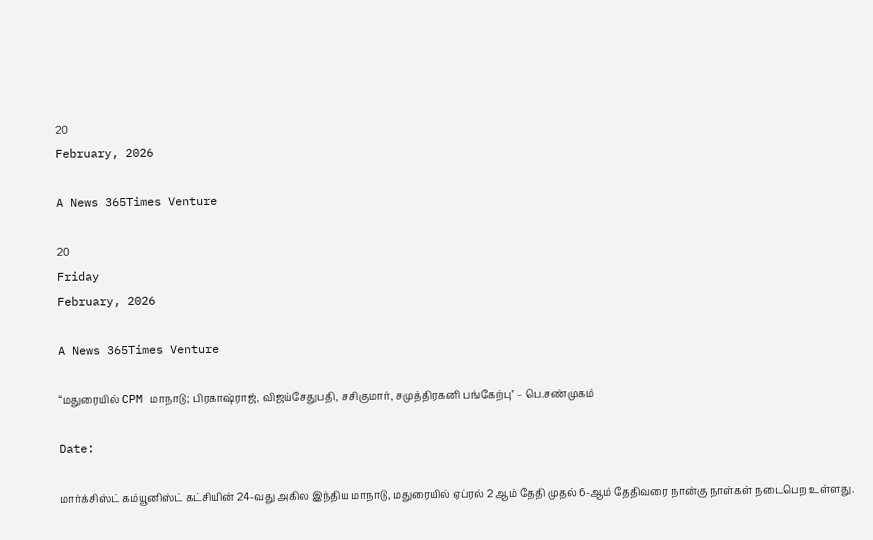20
February, 2026

A News 365Times Venture

20
Friday
February, 2026

A News 365Times Venture

“மதுரையில் CPM மாநாடு; பிரகாஷ்ராஜ், விஜய்சேதுபதி, சசிகுமார், சமுத்திரகனி பங்கேற்பு'' – பெ.சண்முகம்

Date:

மார்க்சிஸ்ட் கம்யூனிஸ்ட் கட்சியின் 24-வது அகில இந்திய மாநாடு, மதுரையில் ஏப்ரல் 2 ஆம் தேதி முதல் 6-ஆம் தேதிவரை நான்கு நாள்கள் நடைபெற உள்ளது.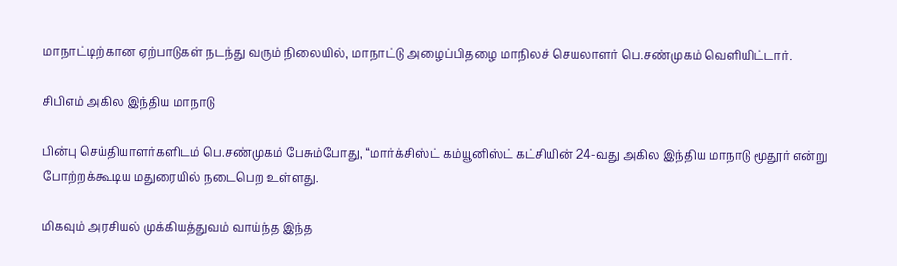மாநாட்டிற்கான ஏற்பாடுகள் நடந்து வரும் நிலையில், மாநாட்டு அழைப்பிதழை மாநிலச் செயலாளர் பெ.சண்முகம் வெளியிட்டார்.

சிபிஎம் அகில இந்திய மாநாடு

பின்பு செய்தியாளர்களிடம் பெ.சண்முகம் பேசும்போது, “மார்க்சிஸ்ட் கம்யூனிஸ்ட் கட்சியின் 24-வது அகில இந்திய மாநாடு மூதூர் என்று போற்றக்கூடிய மதுரையில் நடைபெற உள்ளது.

மிகவும் அரசியல் முக்கியத்துவம் வாய்ந்த இந்த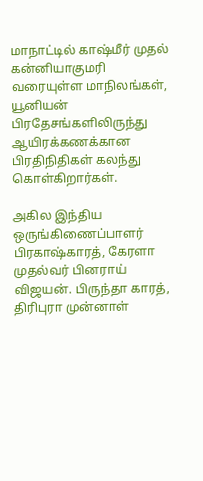மாநாட்டில் காஷ்மீர் முதல் கன்னியாகுமரி வரையுள்ள மாநிலங்கள், யூனியன் பிரதேசங்களிலிருந்து ஆயிரக்கணக்கான பிரதிநிதிகள் கலந்து கொள்கிறார்கள்.

அகில இந்திய ஒருங்கிணைப்பாளர் பிரகாஷ்காரத், கேரளா முதல்வர் பினராய் விஜயன். பிருந்தா காரத், திரிபுரா முன்னாள்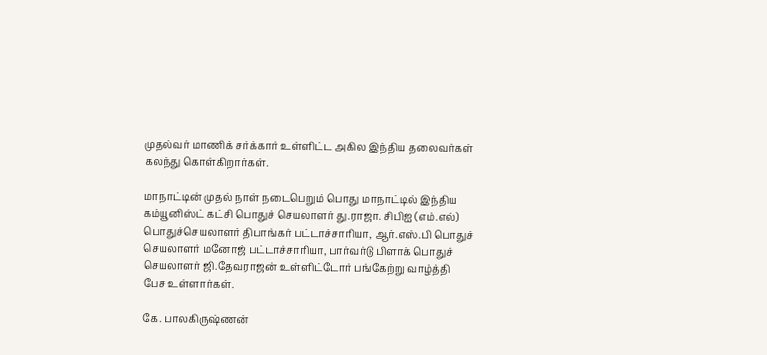முதல்வர் மாணிக் சர்க்கார் உள்ளிட்ட அகில இந்திய தலைவர்கள் கலந்து கொள்கிறார்கள்.

மாநாட்டின் முதல் நாள் நடைபெறும் பொது மாநாட்டில் இந்திய கம்யூனிஸ்ட் கட்சி பொதுச் செயலாளர் து.ராஜா. சிபிஐ (எம்.எல்) பொதுச்செயலாளர் திபாங்கர் பட்டாச்சாரியா, ஆர்.எஸ்.பி பொதுச் செயலாளர் மனோஜ் பட்டாச்சாரியா, பார்வர்டு பிளாக் பொதுச் செயலாளர் ஜி.தேவராஜன் உள்ளிட்டோர் பங்கேற்று வாழ்த்தி பேச உள்ளார்கள்.

கே. பாலகிருஷ்ணன்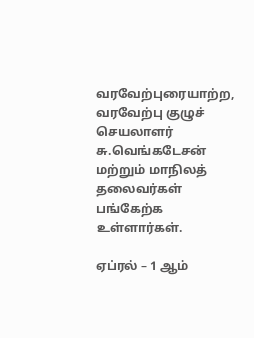வரவேற்புரையாற்ற, வரவேற்பு குழுச் செயலாளர் சு.வெங்கடேசன் மற்றும் மாநிலத் தலைவர்கள் பங்கேற்க உள்ளார்கள்.

ஏப்ரல் – 1 ஆம்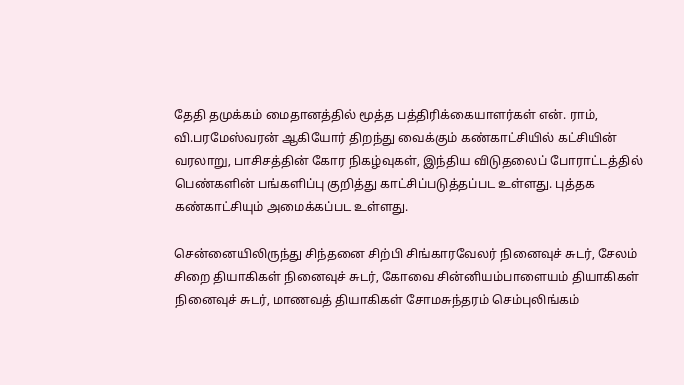தேதி தமுக்கம் மைதானத்தில் மூத்த பத்திரிக்கையாளர்கள் என். ராம், வி.பரமேஸ்வரன் ஆகியோர் திறந்து வைக்கும் கண்காட்சியில் கட்சியின் வரலாறு, பாசிசத்தின் கோர நிகழ்வுகள், இந்திய விடுதலைப் போராட்டத்தில் பெண்களின் பங்களிப்பு குறித்து காட்சிப்படுத்தப்பட உள்ளது. புத்தக கண்காட்சியும் அமைக்கப்பட உள்ளது.

சென்னையிலிருந்து சிந்தனை சிற்பி சிங்காரவேலர் நினைவுச் சுடர், சேலம் சிறை தியாகிகள் நினைவுச் சுடர், கோவை சின்னியம்பாளையம் தியாகிகள் நினைவுச் சுடர், மாணவத் தியாகிகள் சோமசுந்தரம் செம்புலிங்கம்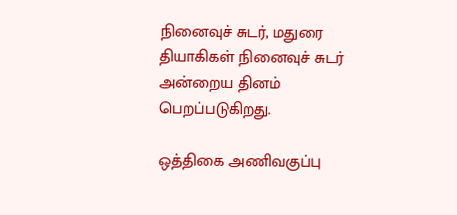நினைவுச் சுடர், மதுரை தியாகிகள் நினைவுச் சுடர் அன்றைய தினம் பெறப்படுகிறது.

ஒத்திகை அணிவகுப்பு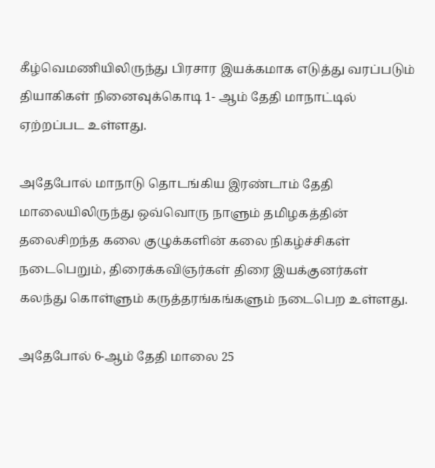கீழ்வெமணியிலிருந்து பிரசார இயக்கமாக எடுத்து வரப்படும் தியாகிகள் நினைவுக்கொடி 1- ஆம் தேதி மாநாட்டில் ஏற்றப்பட உள்ளது.

அதேபோல் மாநாடு தொடங்கிய இரண்டாம் தேதி மாலையிலிருந்து ஒவ்வொரு நாளும் தமிழகத்தின் தலைசிறந்த கலை குழுக்களின் கலை நிகழ்ச்சிகள் நடைபெறும், திரைக்கவிஞர்கள் திரை இயக்குனர்கள் கலந்து கொள்ளும் கருத்தரங்கங்களும் நடைபெற உள்ளது.

அதேபோல் 6-ஆம் தேதி மாலை 25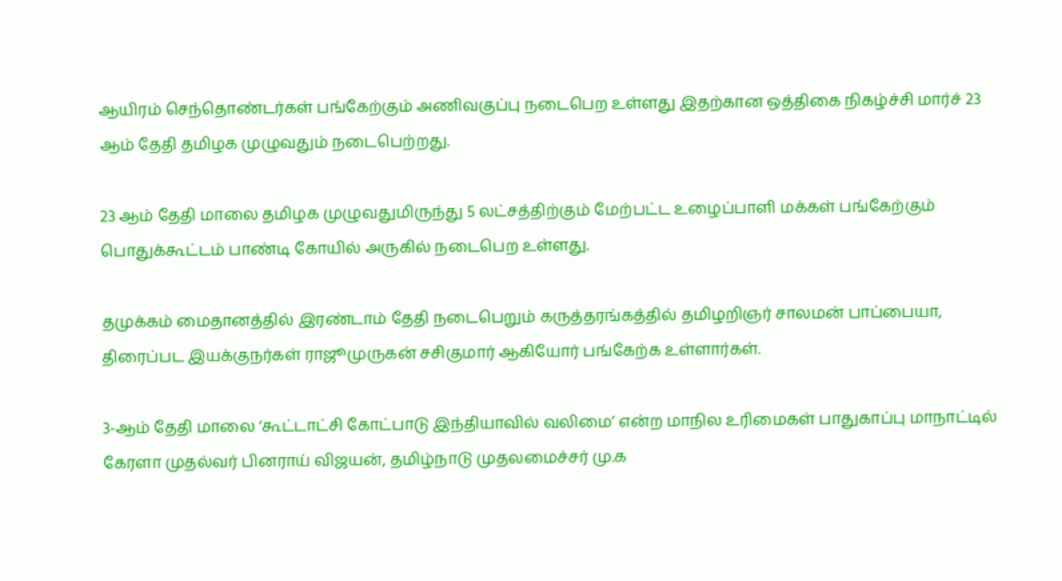ஆயிரம் செந்தொண்டர்கள் பங்கேற்கும் அணிவகுப்பு நடைபெற உள்ளது இதற்கான ஒத்திகை நிகழ்ச்சி மார்ச் 23 ஆம் தேதி தமிழக முழுவதும் நடைபெற்றது.

23 ஆம் தேதி மாலை தமிழக முழுவதுமிருந்து 5 லட்சத்திற்கும் மேற்பட்ட உழைப்பாளி மக்கள் பங்கேற்கும் பொதுக்கூட்டம் பாண்டி கோயில் அருகில் நடைபெற உள்ளது.

தமுக்கம் மைதானத்தில் இரண்டாம் தேதி நடைபெறும் கருத்தரங்கத்தில் தமிழறிஞர் சாலமன் பாப்பையா, திரைப்பட இயக்குநர்கள் ராஜூமுருகன் சசிகுமார் ஆகியோர் பங்கேற்க உள்ளார்கள்.

3-ஆம் தேதி மாலை ‘கூட்டாட்சி கோட்பாடு இந்தியாவில் வலிமை’ என்ற மாநில உரிமைகள் பாதுகாப்பு மாநாட்டில் கேரளா முதல்வர் பினராய் விஜயன், தமிழ்நாடு முதலமைச்சர் மு.க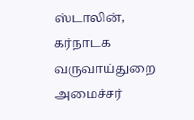ஸ்டாலின், கர்நாடக வருவாய்துறை அமைச்சர்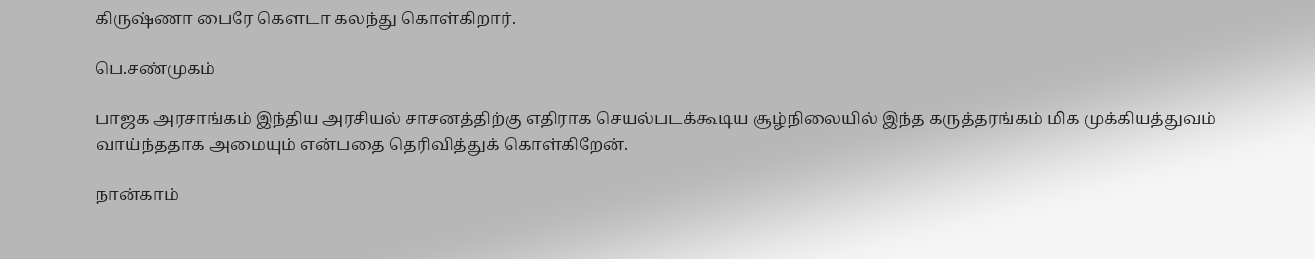கிருஷ்ணா பைரே கௌடா கலந்து கொள்கிறார்.

பெ.சண்முகம்

பாஜக அரசாங்கம் இந்திய அரசியல் சாசனத்திற்கு எதிராக செயல்படக்கூடிய சூழ்நிலையில் இந்த கருத்தரங்கம் மிக முக்கியத்துவம் வாய்ந்ததாக அமையும் என்பதை தெரிவித்துக் கொள்கிறேன்.

நான்காம்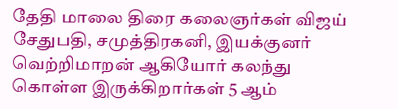தேதி மாலை திரை கலைஞர்கள் விஜய் சேதுபதி, சமுத்திரகனி, இயக்குனர் வெற்றிமாறன் ஆகியோர் கலந்து கொள்ள இருக்கிறார்கள் 5 ஆம்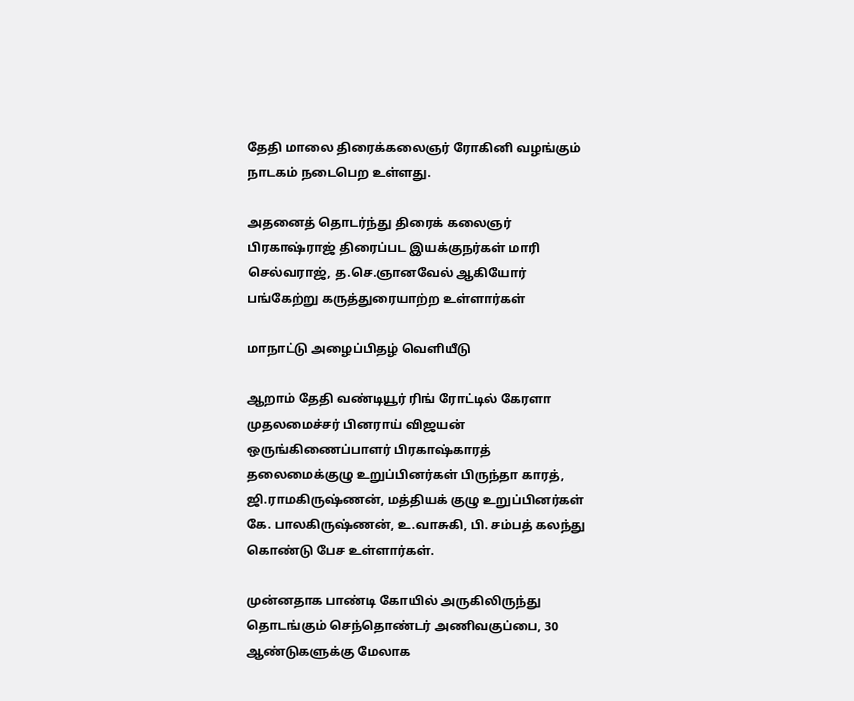தேதி மாலை திரைக்கலைஞர் ரோகினி வழங்கும் நாடகம் நடைபெற உள்ளது.

அதனைத் தொடர்ந்து திரைக் கலைஞர் பிரகாஷ்ராஜ் திரைப்பட இயக்குநர்கள் மாரி செல்வராஜ், த.செ.ஞானவேல் ஆகியோர் பங்கேற்று கருத்துரையாற்ற உள்ளார்கள்

மாநாட்டு அழைப்பிதழ் வெளியீடு

ஆறாம் தேதி வண்டியூர் ரிங் ரோட்டில் கேரளா முதலமைச்சர் பினராய் விஜயன் ஒருங்கிணைப்பாளர் பிரகாஷ்காரத் தலைமைக்குழு உறுப்பினர்கள் பிருந்தா காரத், ஜி.ராமகிருஷ்ணன், மத்தியக் குழு உறுப்பினர்கள் கே. பாலகிருஷ்ணன், உ.வாசுகி, பி. சம்பத் கலந்து கொண்டு பேச உள்ளார்கள்.

முன்னதாக பாண்டி கோயில் அருகிலிருந்து தொடங்கும் செந்தொண்டர் அணிவகுப்பை, 30 ஆண்டுகளுக்கு மேலாக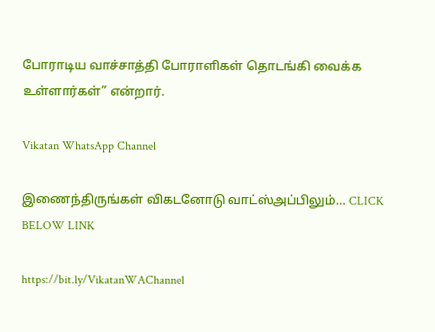போராடிய வாச்சாத்தி போராளிகள் தொடங்கி வைக்க உள்ளார்கள்” என்றார்.

Vikatan WhatsApp Channel

இணைந்திருங்கள் விகடனோடு வாட்ஸ்அப்பிலும்… CLICK BELOW LINK

https://bit.ly/VikatanWAChannel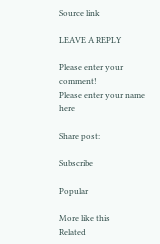Source link

LEAVE A REPLY

Please enter your comment!
Please enter your name here

Share post:

Subscribe

Popular

More like this
Related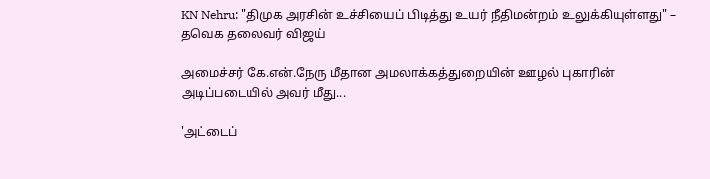KN Nehru: "திமுக அரசின் உச்சியைப் பிடித்து உயர் நீதிமன்றம் உலுக்கியுள்ளது" – தவெக தலைவர் விஜய்

அமைச்சர் கே.என்.நேரு மீதான அமலாக்கத்துறையின் ஊழல் புகாரின் அடிப்படையில் அவர் மீது...

'அட்டைப்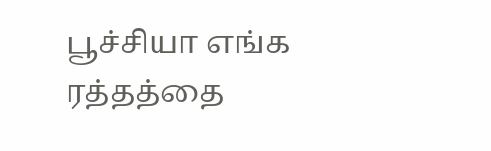பூச்சியா எங்க ரத்தத்தை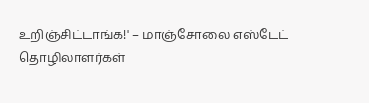உறிஞ்சிட்டாங்க!' – மாஞ்சோலை எஸ்டேட் தொழிலாளர்கள்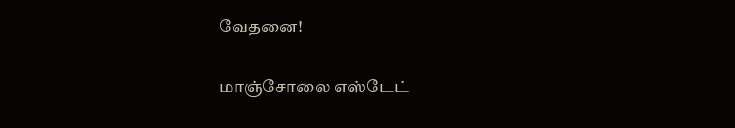வேதனை!

மாஞ்சோலை எஸ்டேட்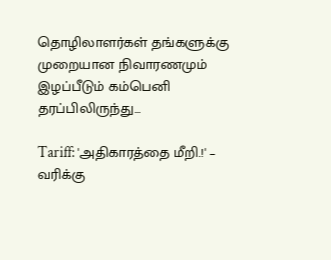தொழிலாளர்கள் தங்களுக்கு முறையான நிவாரணமும் இழப்பீடும் கம்பெனி தரப்பிலிருந்து...

Tariff: 'அதிகாரத்தை மீறி.!' – வரிக்கு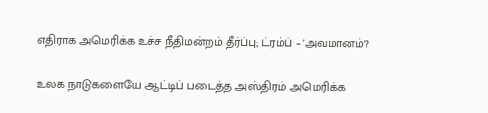எதிராக அமெரிக்க உச்ச நீதிமன்றம் தீர்ப்பு; ட்ரம்ப் – 'அவமானம்'?

உலக நாடுகளையே ஆட்டிப் படைத்த அஸ்திரம் அமெரிக்க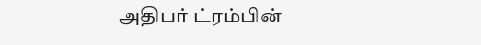அதிபர்‌ ட்ரம்பின்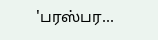'பரஸ்பர...